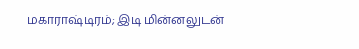மகாராஷ்டிரம்; இடி மின்னலுடன்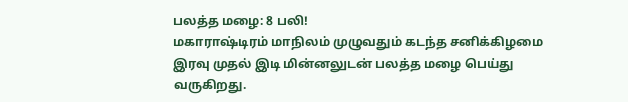பலத்த மழை: 8 பலி!
மகாராஷ்டிரம் மாநிலம் முழுவதும் கடந்த சனிக்கிழமை இரவு முதல் இடி மின்னலுடன் பலத்த மழை பெய்து வருகிறது.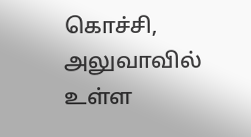கொச்சி, அலுவாவில் உள்ள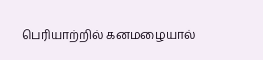பெரியாற்றில் கனமழையால்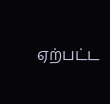ஏற்பட்ட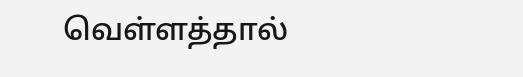வெள்ளத்தால்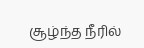சூழ்ந்த நீரில்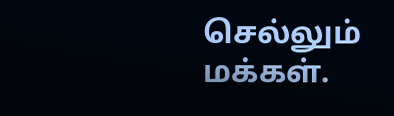செல்லும் மக்கள்.